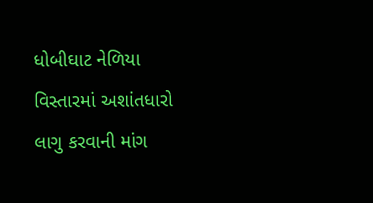ધોબીઘાટ નેળિયા વિસ્તારમાં અશાંતધારો લાગુ કરવાની માંગ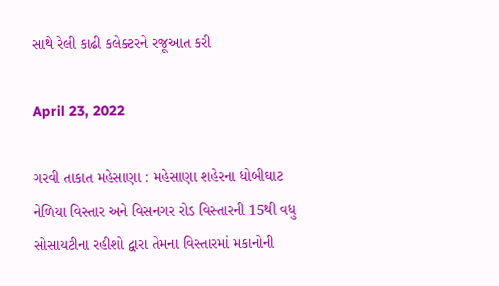સાથે રેલી કાઢી કલેક્ટરને રજૂઆત કરી

April 23, 2022

ગરવી તાકાત મહેસાણા : મહેસાણા શહેરના ધોબીઘાટ નેળિયા વિસ્તાર અને વિસનગર રોડ વિસ્તારની 15થી વધુ સોસાયટીના રહીશો દ્વારા તેમના વિસ્તારમાં મકાનોની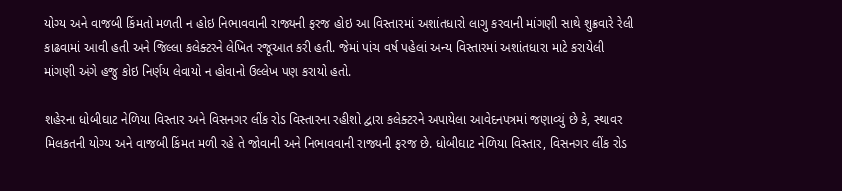યોગ્ય અને વાજબી કિંમતો મળતી ન હોઇ નિભાવવાની રાજ્યની ફરજ હોઇ આ વિસ્તારમાં અશાંતધારો લાગુ કરવાની માંગણી સાથે શુક્રવારે રેલી કાઢવામાં આવી હતી અને જિલ્લા કલેક્ટરને લેખિત રજૂઆત કરી હતી. જેમાં પાંચ વર્ષ પહેલાં અન્ય વિસ્તારમાં અશાંતધારા માટે કરાયેલી માંગણી અંગે હજુ કોઇ નિર્ણય લેવાયો ન હોવાનો ઉલ્લેખ પણ કરાયો હતો.

શહેરના ધોબીઘાટ નેળિયા વિસ્તાર અને વિસનગર લીંક રોડ વિસ્તારના રહીશો દ્વારા કલેક્ટરને અપાયેલા આવેદનપત્રમાં જણાવ્યું છે કે, સ્થાવર મિલકતની યોગ્ય અને વાજબી કિંમત મળી રહે તે જોવાની અને નિભાવવાની રાજ્યની ફરજ છે. ધોબીઘાટ નેળિયા વિસ્તાર, વિસનગર લીંક રોડ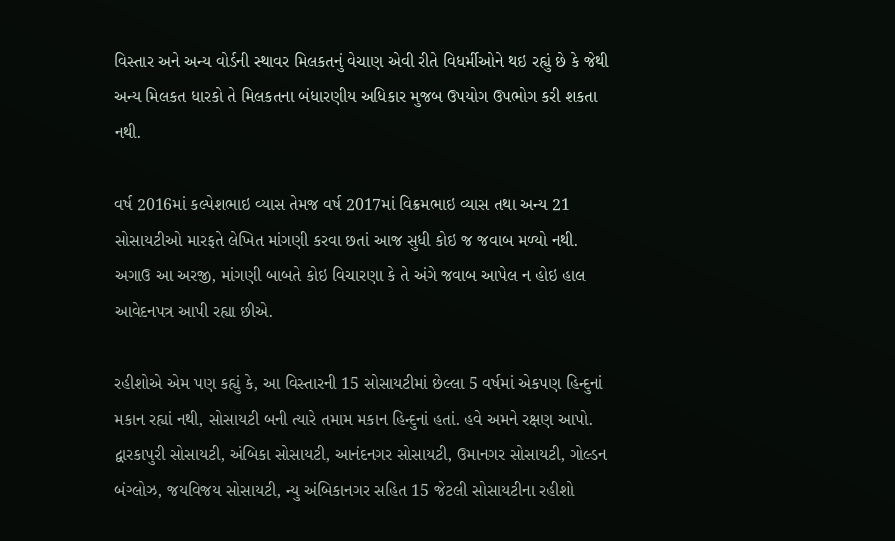વિસ્તાર અને અન્ય વોર્ડની સ્થાવર મિલકતનું વેચાણ એવી રીતે વિધર્મીઓને થઇ રહ્યું છે કે જેથી અન્ય મિલકત ધારકો તે મિલકતના બંધારણીય અધિકાર મુજબ ઉપયોગ ઉપભોગ કરી શકતા નથી.

વર્ષ 2016માં કલ્પેશભાઇ વ્યાસ તેમજ વર્ષ 2017માં વિક્રમભાઇ વ્યાસ તથા અન્ય 21 સોસાયટીઓ મારફતે લેખિત માંગણી કરવા છતાં આજ સુધી કોઇ જ જવાબ મળ્યો નથી. અગાઉ આ અરજી, માંગણી બાબતે કોઇ વિચારણા કે તે અંગે જવાબ આપેલ ન હોઇ હાલ આવેદનપત્ર આપી રહ્યા છીએ.

રહીશોએ એમ પણ કહ્યું કે, આ વિસ્તારની 15 સોસાયટીમાં છેલ્લા 5 વર્ષમાં એકપણ હિન્દુનાં મકાન રહ્યાં નથી, સોસાયટી બની ત્યારે તમામ મકાન હિન્દુનાં હતાં. હવે અમને રક્ષણ આપો. દ્વારકાપુરી સોસાયટી, અંબિકા સોસાયટી, આનંદનગર સોસાયટી, ઉમાનગર સોસાયટી, ગોલ્ડન બંગ્લોઝ, જયવિજય સોસાયટી, ન્યુ અંબિકાનગર સહિત 15 જેટલી સોસાયટીના રહીશો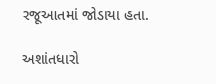રજૂઆતમાં જોડાયા હતા.

અશાંતધારો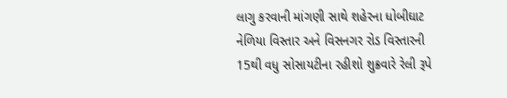લાગુ કરવાની માંગણી સાથે શહેરના ધોબીઘાટ નેળિયા વિસ્તાર અને વિસનગર રોડ વિસ્તારની 15થી વધુ સોસાયટીના રહીશો શુક્રવારે રેલી રૂપે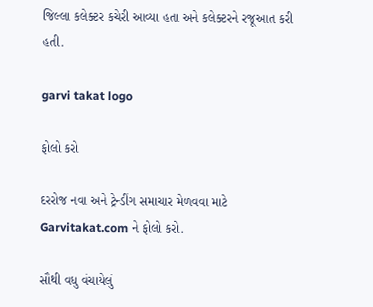જિલ્લા કલેક્ટર કચેરી આવ્યા હતા અને કલેક્ટરને રજૂઆત કરી હતી.

garvi takat logo

ફોલો કરો

દરરોજ નવા અને ટ્રેન્ડીંગ સમાચાર મેળવવા માટે Garvitakat.com ને ફોલો કરો.

સૌથી વધુ વંચાયેલું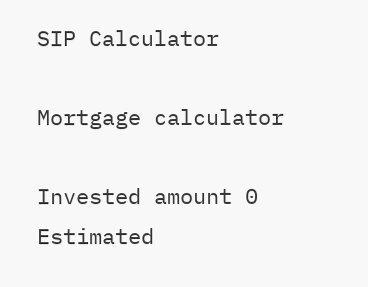SIP Calculator

Mortgage calculator

Invested amount 0
Estimated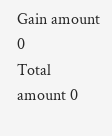Gain amount 0
Total amount 0